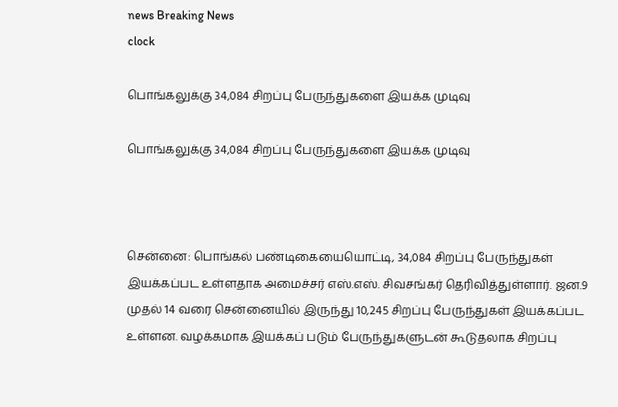news Breaking News
clock

பொங்கலுக்கு 34,084 சிறப்பு பேருந்துகளை இயக்க முடிவு

பொங்கலுக்கு 34,084 சிறப்பு பேருந்துகளை இயக்க முடிவு



சென்னை: பொங்கல் பண்டிகையையொட்டி, 34,084 சிறப்பு பேருந்துகள் இயக்கப்பட உள்ளதாக அமைச்சர் எஸ்.எஸ். சிவசங்கர் தெரிவித்துள்ளார். ஜன.9 முதல் 14 வரை சென்னையில் இருந்து 10,245 சிறப்பு பேருந்துகள் இயக்கப்பட உள்ளன. வழக்கமாக இயக்கப் படும் பேருந்துகளுடன் கூடுதலாக சிறப்பு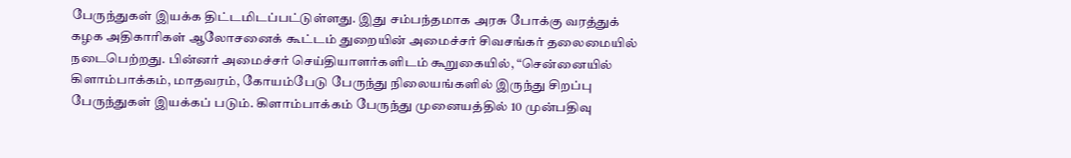பேருந்துகள் இயக்க திட்டமிடப்பட்டுள்ளது. இது சம்பந்தமாக அரசு போக்கு வரத்துக் கழக அதிகாரிகள் ஆலோசனைக் கூட்டம் துறையின் அமைச்சர் சிவசங்கர் தலைமையில் நடைபெற்றது. பின்னர் அமைச்சர் செய்தியாளர்களிடம் கூறுகையில், “சென்னையில் கிளாம்பாக்கம், மாதவரம், கோயம்பேடு பேருந்து நிலையங்களில் இருந்து சிறப்பு பேருந்துகள் இயக்கப் படும். கிளாம்பாக்கம் பேருந்து முனையத்தில் 10 முன்பதிவு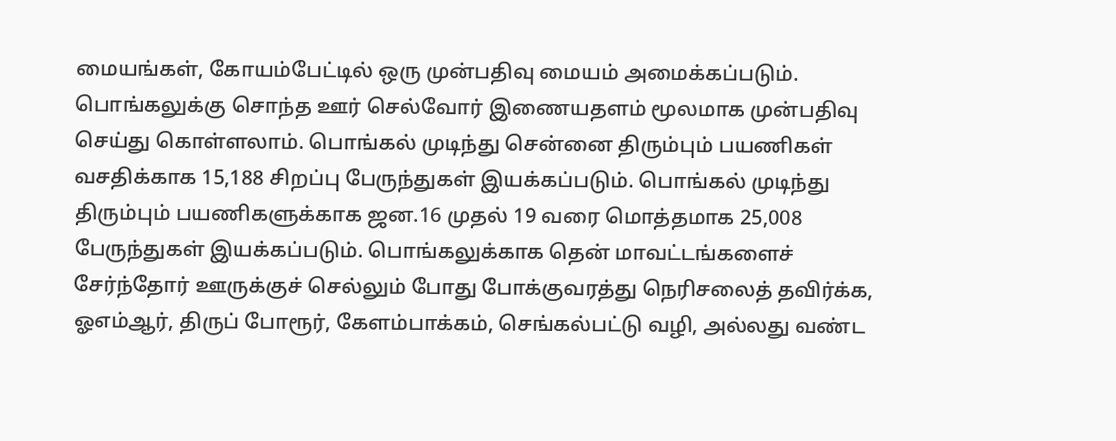மையங்கள், கோயம்பேட்டில் ஒரு முன்பதிவு மையம் அமைக்கப்படும். பொங்கலுக்கு சொந்த ஊர் செல்வோர் இணையதளம் மூலமாக முன்பதிவு செய்து கொள்ளலாம். பொங்கல் முடிந்து சென்னை திரும்பும் பயணிகள் வசதிக்காக 15,188 சிறப்பு பேருந்துகள் இயக்கப்படும். பொங்கல் முடிந்து திரும்பும் பயணிகளுக்காக ஜன.16 முதல் 19 வரை மொத்தமாக 25,008 பேருந்துகள் இயக்கப்படும். பொங்கலுக்காக தென் மாவட்டங்களைச் சேர்ந்தோர் ஊருக்குச் செல்லும் போது போக்குவரத்து நெரிசலைத் தவிர்க்க, ஓஎம்ஆர், திருப் போரூர், கேளம்பாக்கம், செங்கல்பட்டு வழி, அல்லது வண்ட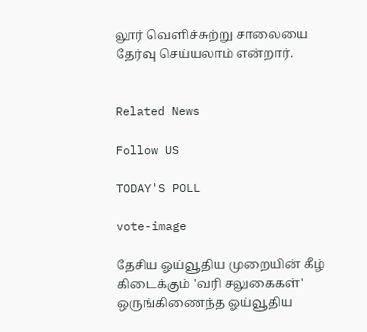லூர் வெளிச்சுற்று சாலையை தேர்வு செய்யலாம் என்றார்.


Related News

Follow US

TODAY'S POLL

vote-image

தேசிய ஓய்வூதிய முறையின் கீழ் கிடைக்கும் 'வரி சலுகைகள்' ஒருங்கிணைந்த ஓய்வூதிய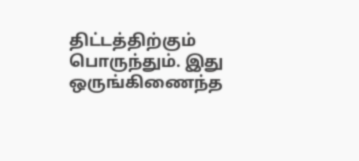திட்டத்திற்கும் பொருந்தும். இது ஒருங்கிணைந்த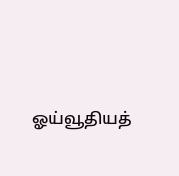ஓய்வூதியத்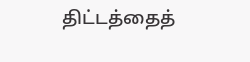திட்டத்தைத்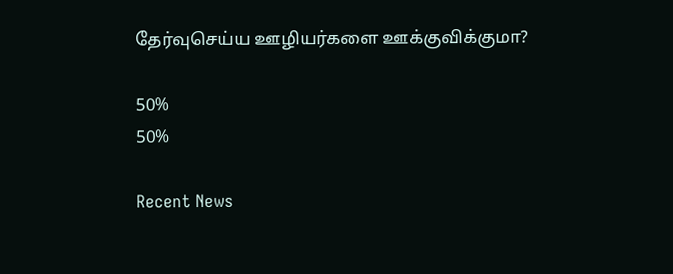தேர்வுசெய்ய ஊழியர்களை ஊக்குவிக்குமா?

50%
50%

Recent News